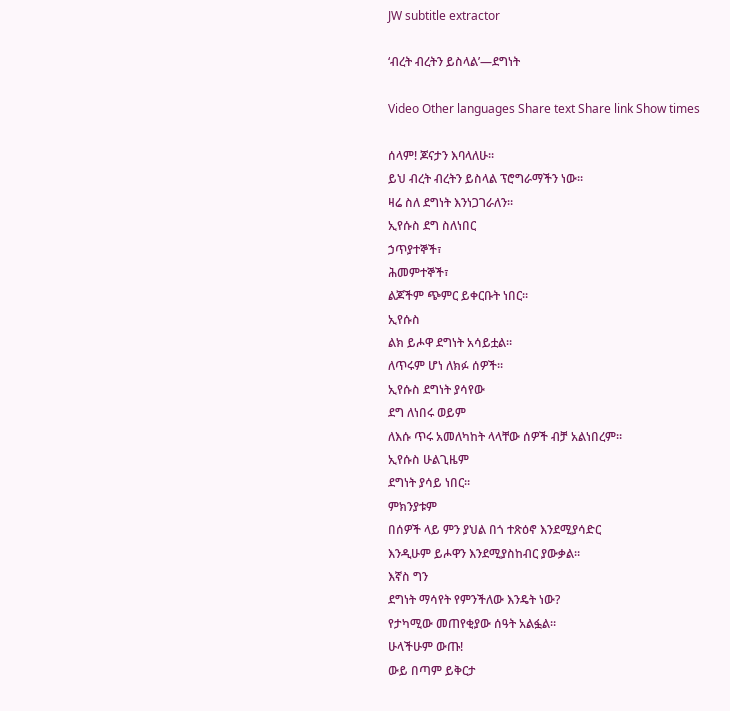JW subtitle extractor

‘ብረት ብረትን ይስላል’—ደግነት

Video Other languages Share text Share link Show times

ሰላም! ጆናታን እባላለሁ።
ይህ ብረት ብረትን ይስላል ፕሮግራማችን ነው።
ዛሬ ስለ ደግነት እንነጋገራለን።
ኢየሱስ ደግ ስለነበር
ኃጥያተኞች፣
ሕመምተኞች፣
ልጆችም ጭምር ይቀርቡት ነበር።
ኢየሱስ
ልክ ይሖዋ ደግነት አሳይቷል።
ለጥሩም ሆነ ለክፉ ሰዎች።
ኢየሱስ ደግነት ያሳየው
ደግ ለነበሩ ወይም
ለእሱ ጥሩ አመለካከት ላላቸው ሰዎች ብቻ አልነበረም።
ኢየሱስ ሁልጊዜም
ደግነት ያሳይ ነበር።
ምክንያቱም
በሰዎች ላይ ምን ያህል በጎ ተጽዕኖ እንደሚያሳድር
እንዲሁም ይሖዋን እንደሚያስከብር ያውቃል።
እኛስ ግን
ደግነት ማሳየት የምንችለው እንዴት ነው?
የታካሚው መጠየቂያው ሰዓት አልፏል።
ሁላችሁም ውጡ!
ውይ በጣም ይቅርታ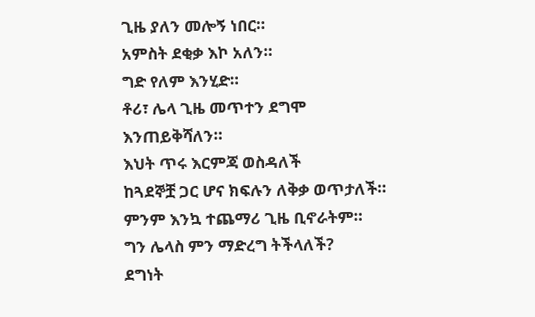ጊዜ ያለን መሎኝ ነበር።
አምስት ደቂቃ እኮ አለን።
ግድ የለም እንሂድ።
ቶሪ፣ ሌላ ጊዜ መጥተን ደግሞ እንጠይቅሻለን።
እህት ጥሩ እርምጃ ወስዳለች
ከጓደኞቿ ጋር ሆና ክፍሉን ለቅቃ ወጥታለች።
ምንም እንኳ ተጨማሪ ጊዜ ቢኖራትም።
ግን ሌላስ ምን ማድረግ ትችላለች?
ደግነት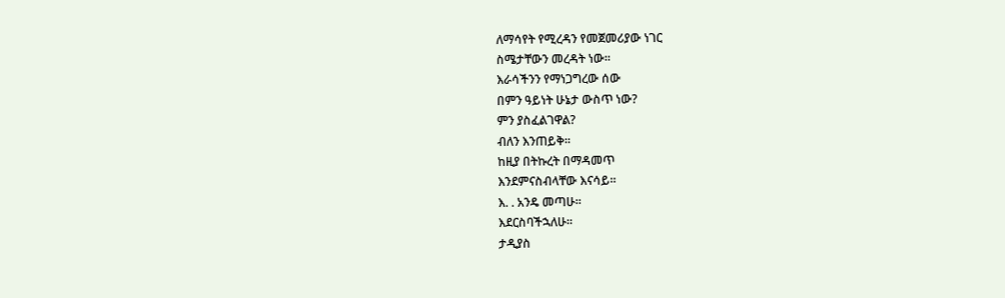ለማሳየት የሚረዳን የመጀመሪያው ነገር
ስሜታቸውን መረዳት ነው።
እራሳችንን የማነጋግረው ሰው
በምን ዓይነት ሁኔታ ውስጥ ነው?
ምን ያስፈልገዋል?
ብለን እንጠይቅ።
ከዚያ በትኩረት በማዳመጥ
እንደምናስብላቸው እናሳይ።
እ. . አንዴ መጣሁ።
እደርስባችኋለሁ።
ታዲያስ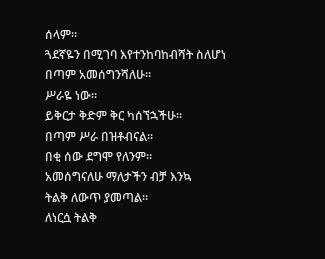ሰላም።
ጓደኛዬን በሚገባ እየተንከባከብሻት ስለሆነ
በጣም አመሰግንሻለሁ።
ሥራዬ ነው።
ይቅርታ ቅድም ቅር ካሰኘኋችሁ።
በጣም ሥራ በዝቶብናል።
በቂ ሰው ደግሞ የለንም።
አመሰግናለሁ ማለታችን ብቻ እንኳ
ትልቅ ለውጥ ያመጣል።
ለነርሷ ትልቅ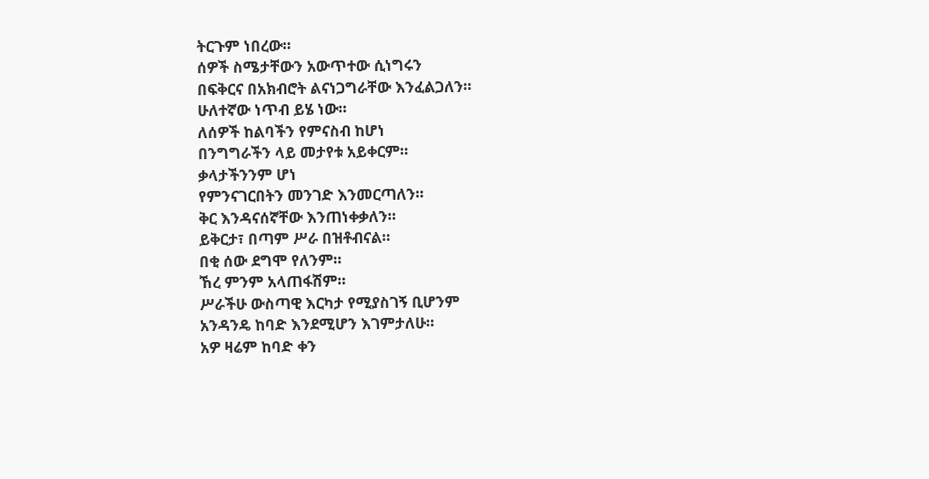ትርጉም ነበረው።
ሰዎች ስሜታቸውን አውጥተው ሲነግሩን
በፍቅርና በአክብሮት ልናነጋግራቸው እንፈልጋለን።
ሁለተኛው ነጥብ ይሄ ነው።
ለሰዎች ከልባችን የምናስብ ከሆነ
በንግግራችን ላይ መታየቱ አይቀርም።
ቃላታችንንም ሆነ
የምንናገርበትን መንገድ እንመርጣለን።
ቅር እንዳናሰኛቸው እንጠነቀቃለን።
ይቅርታ፣ በጣም ሥራ በዝቶብናል።
በቂ ሰው ደግሞ የለንም።
ኸረ ምንም አላጠፋሽም።
ሥራችሁ ውስጣዊ እርካታ የሚያስገኝ ቢሆንም
አንዳንዴ ከባድ እንደሚሆን እገምታለሁ።
አዎ ዛሬም ከባድ ቀን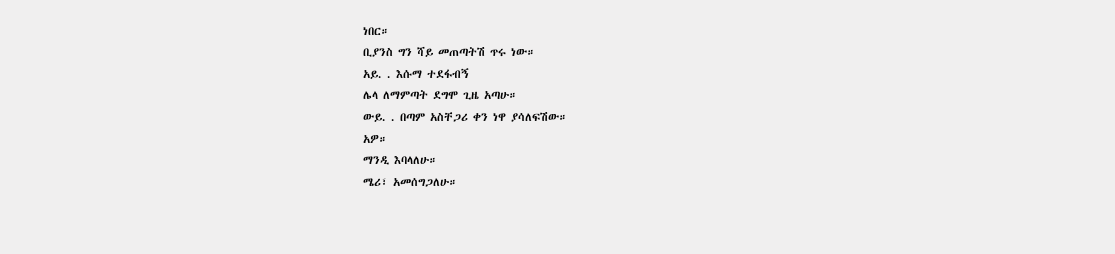ነበር።
ቢያንስ ግን ሻይ መጠጣትሽ ጥሩ ነው።
አይ. . እሱማ ተደፋብኝ
ሌላ ለማምጣት ደግሞ ጊዜ አጣሁ።
ውይ. . በጣም አስቸጋሪ ቀን ነዋ ያሳለፍሽው።
አዎ።
ማንዲ እባላለሁ።
ሜሪ፣ አመሰግጋለሁ።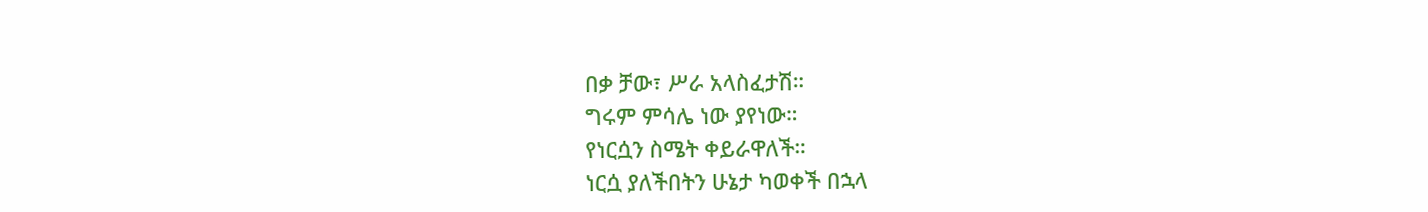በቃ ቻው፣ ሥራ አላስፈታሽ።
ግሩም ምሳሌ ነው ያየነው።
የነርሷን ስሜት ቀይራዋለች።
ነርሷ ያለችበትን ሁኔታ ካወቀች በኋላ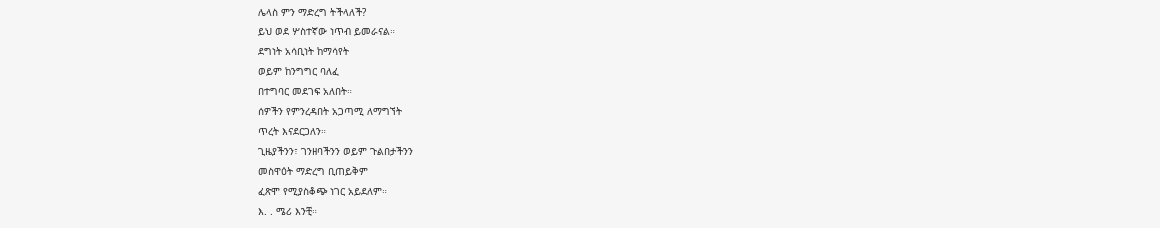ሌላስ ምን ማድረግ ትችላለች?
ይህ ወደ ሦስተኛው ነጥብ ይመራናል።
ደግነት አሳቢነት ከማሳየት
ወይም ከንግግር ባለፈ
በተግባር መደገፍ አለበት።
ሰዎችን የምንረዳበት አጋጣሚ ለማግኘት
ጥረት እናደርጋለን።
ጊዜያችንን፣ ገንዘባችንን ወይም ጉልበታችንን
መስዋዕት ማድረግ ቢጠይቅም
ፈጽሞ የሚያስቆጭ ነገር አይደለም።
እ. . ሜሪ እንቺ።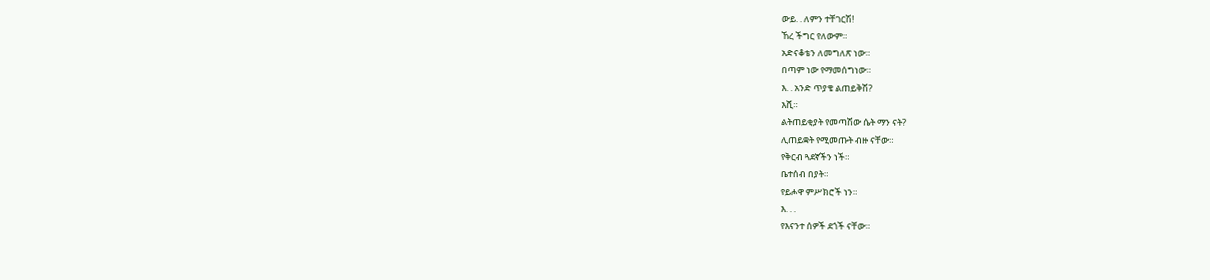ውይ. . ለምን ተቸገርሽ!
ኸረ ችግር የለውም።
አድናቆቴን ለመግለጽ ነው።
በጣም ነው የማመሰግነው።
እ. . አንድ ጥያቄ ልጠይቅሽ?
እሺ።
ልትጠይቂያት የመጣሽው ሴት ማን ናት?
ሊጠይቋት የሚመጡት ብዙ ናቸው።
የቅርብ ጓደኛችን ነች።
ቤተሰብ በያት።
የይሖዋ ምሥክሮች ነን።
እ. . .
የእናንተ ሰዎች ደጎች ናቸው።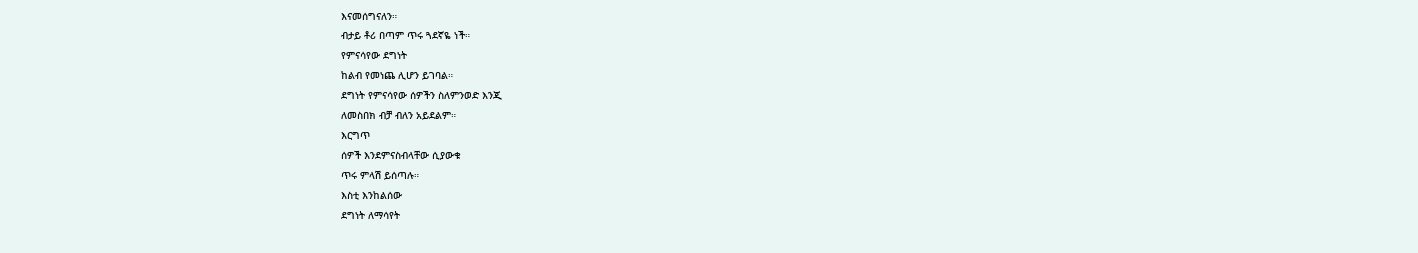እናመሰግናለን።
ብታይ ቶሪ በጣም ጥሩ ጓደኛዬ ነች።
የምናሳየው ደግነት
ከልብ የመነጨ ሊሆን ይገባል።
ደግነት የምናሳየው ሰዎችን ስለምንወድ እንጂ
ለመስበክ ብቻ ብለን አይደልም።
እርግጥ
ሰዎች እንደምናስብላቸው ሲያውቁ
ጥሩ ምላሽ ይሰጣሉ።
እስቲ እንከልሰው
ደግነት ለማሳየት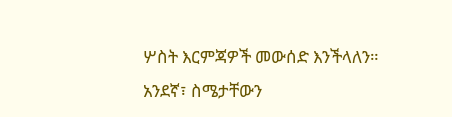ሦስት እርምጃዎች መውሰድ እንችላለን።
አንደኛ፣ ስሜታቸውን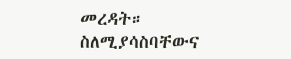መረዳት።
ስለሚያሳስባቸውና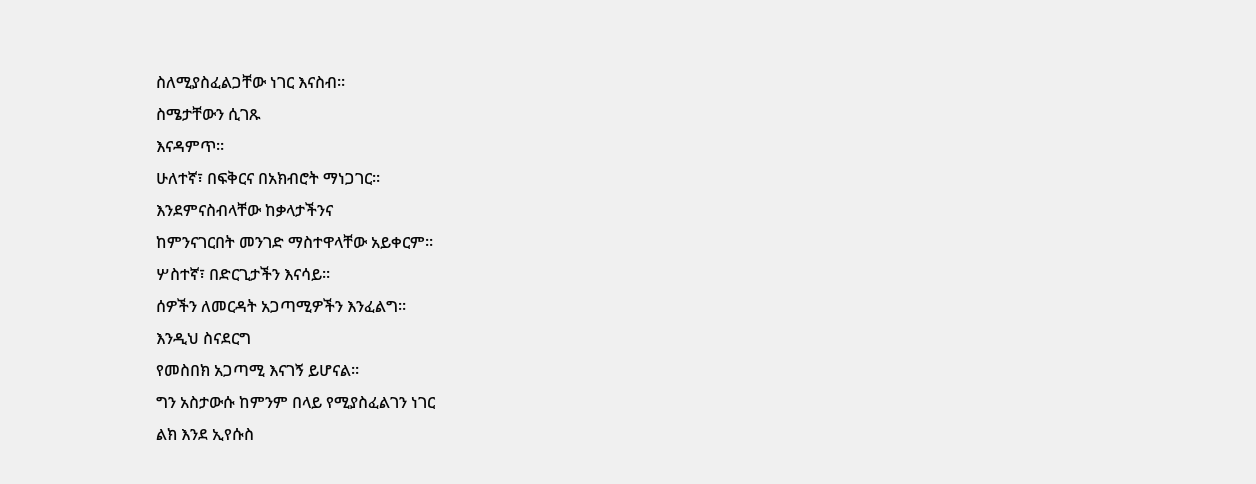ስለሚያስፈልጋቸው ነገር እናስብ።
ስሜታቸውን ሲገጹ
እናዳምጥ።
ሁለተኛ፣ በፍቅርና በአክብሮት ማነጋገር።
እንደምናስብላቸው ከቃላታችንና
ከምንናገርበት መንገድ ማስተዋላቸው አይቀርም።
ሦስተኛ፣ በድርጊታችን እናሳይ።
ሰዎችን ለመርዳት አጋጣሚዎችን እንፈልግ።
እንዲህ ስናደርግ
የመስበክ አጋጣሚ እናገኝ ይሆናል።
ግን አስታውሱ ከምንም በላይ የሚያስፈልገን ነገር
ልክ እንደ ኢየሱስ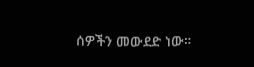ሰዎችን መውደድ ነው።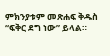ምክንያቱም መጽሐፍ ቅዱስ
“ፍቅር ደግ ነው” ይላል።